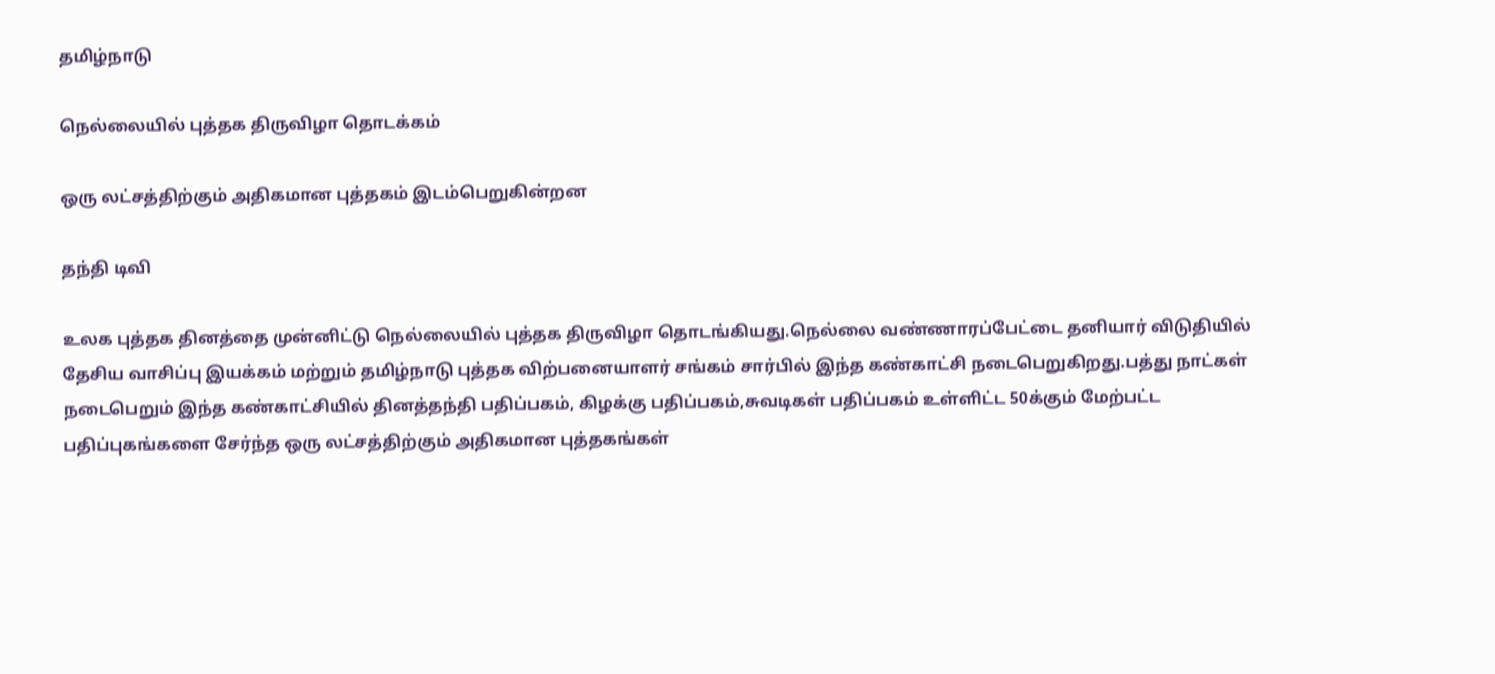தமிழ்நாடு

நெல்லையில் புத்தக திருவிழா தொடக்கம்

ஒரு லட்சத்திற்கும் அதிகமான புத்தகம் இடம்பெறுகின்றன

தந்தி டிவி

உலக புத்தக தினத்தை முன்னிட்டு நெல்லையில் புத்தக திருவிழா தொடங்கியது.நெல்லை வண்ணாரப்பேட்டை தனியார் விடுதியில் தேசிய வாசிப்பு இயக்கம் மற்றும் தமிழ்நாடு புத்தக விற்பனையாளர் சங்கம் சார்பில் இந்த கண்காட்சி நடைபெறுகிறது.பத்து நாட்கள் நடைபெறும் இந்த கண்காட்சியில் தினத்தந்தி பதிப்பகம், கிழக்கு பதிப்பகம்,சுவடிகள் பதிப்பகம் உள்ளிட்ட 50க்கும் மேற்பட்ட பதிப்புகங்களை சேர்ந்த ஒரு லட்சத்திற்கும் அதிகமான புத்தகங்கள்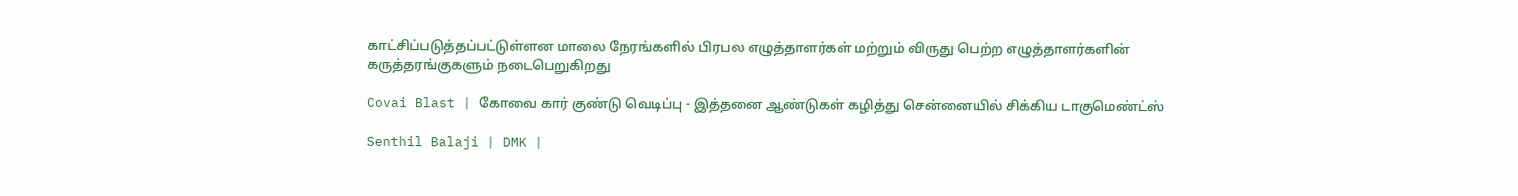காட்சிப்படுத்தப்பட்டுள்ளன மாலை நேரங்களில் பிரபல எழுத்தாளர்கள் மற்றும் விருது பெற்ற எழுத்தாளர்களின் கருத்தரங்குகளும் நடைபெறுகிறது

Covai Blast | கோவை கார் குண்டு வெடிப்பு - இத்தனை ஆண்டுகள் கழித்து சென்னையில் சிக்கிய டாகுமெண்ட்ஸ்

Senthil Balaji | DMK |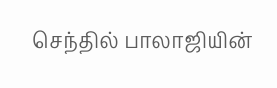செந்தில் பாலாஜியின்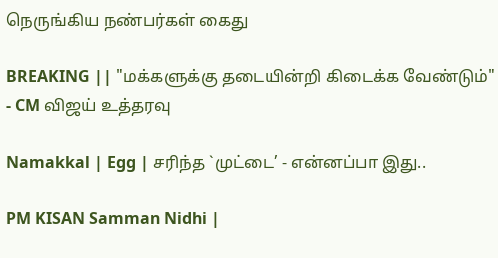நெருங்கிய நண்பர்கள் கைது

BREAKING || "மக்களுக்கு தடையின்றி கிடைக்க வேண்டும்" - CM விஜய் உத்தரவு

Namakkal | Egg | சரிந்த `முட்டை’ - என்னப்பா இது..

PM KISAN Samman Nidhi |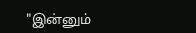"இன்னும்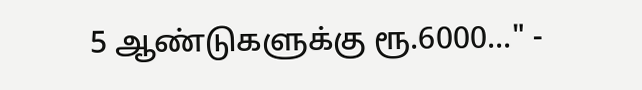5 ஆண்டுகளுக்கு ரூ.6000..." -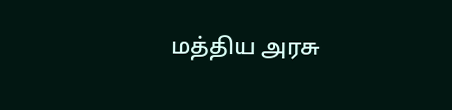மத்திய அரசு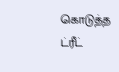கொடுத்த ட்ரீட்